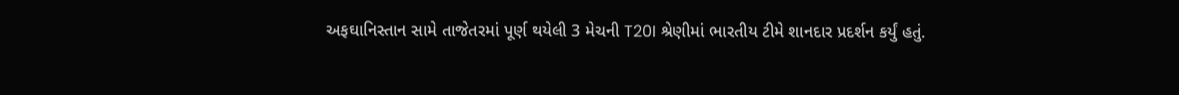અફઘાનિસ્તાન સામે તાજેતરમાં પૂર્ણ થયેલી 3 મેચની T20I શ્રેણીમાં ભારતીય ટીમે શાનદાર પ્રદર્શન કર્યું હતું.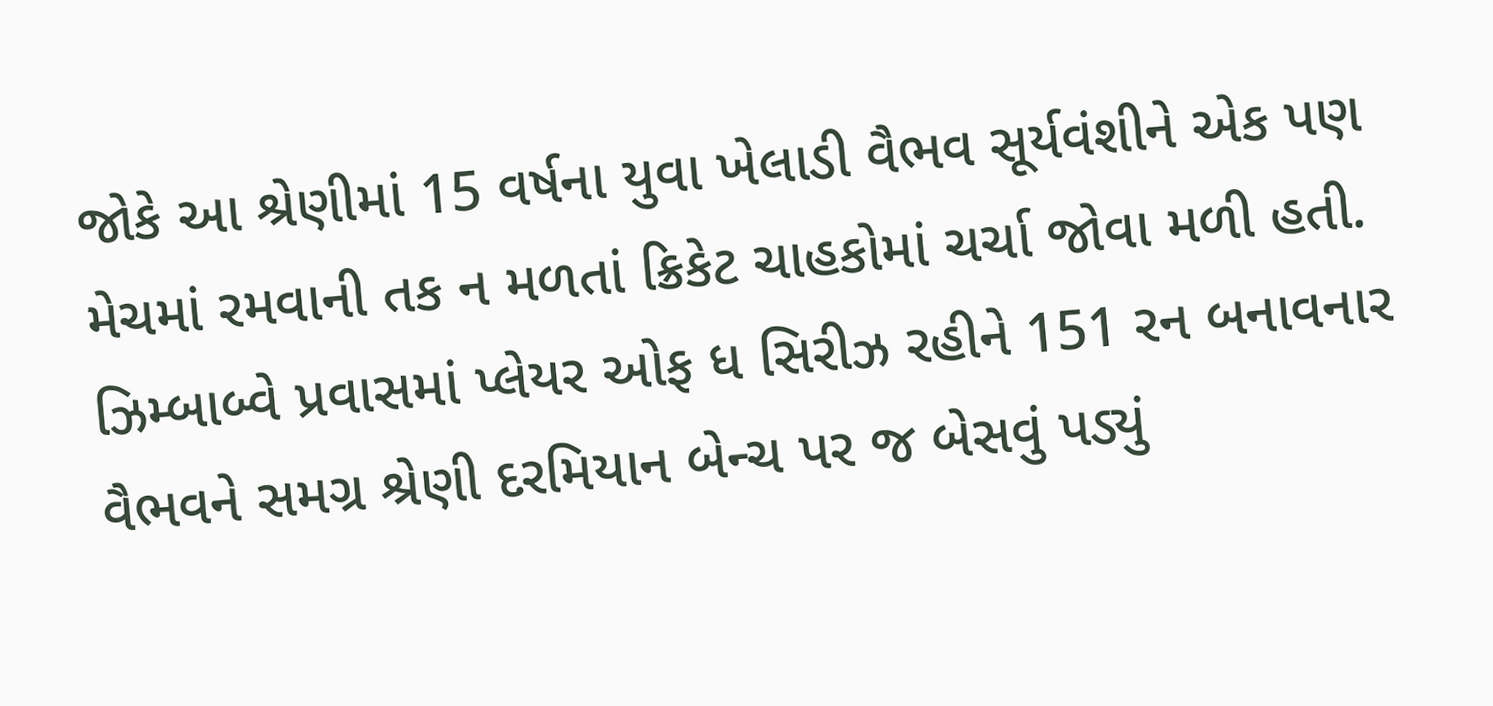જોકે આ શ્રેણીમાં 15 વર્ષના યુવા ખેલાડી વૈભવ સૂર્યવંશીને એક પણ મેચમાં રમવાની તક ન મળતાં ક્રિકેટ ચાહકોમાં ચર્ચા જોવા મળી હતી. ઝિમ્બાબ્વે પ્રવાસમાં પ્લેયર ઓફ ધ સિરીઝ રહીને 151 રન બનાવનાર વૈભવને સમગ્ર શ્રેણી દરમિયાન બેન્ચ પર જ બેસવું પડ્યું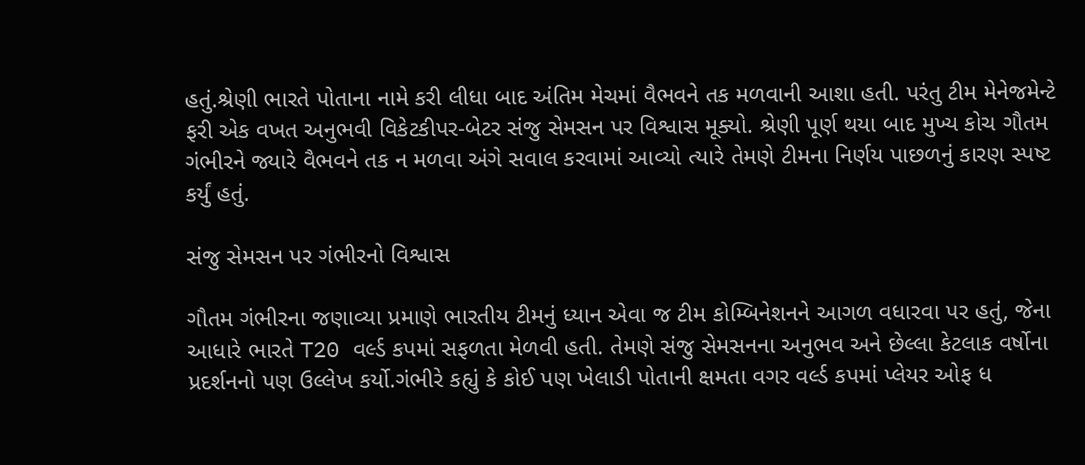હતું.શ્રેણી ભારતે પોતાના નામે કરી લીધા બાદ અંતિમ મેચમાં વૈભવને તક મળવાની આશા હતી. પરંતુ ટીમ મેનેજમેન્ટે ફરી એક વખત અનુભવી વિકેટકીપર-બેટર સંજુ સેમસન પર વિશ્વાસ મૂક્યો. શ્રેણી પૂર્ણ થયા બાદ મુખ્ય કોચ ગૌતમ ગંભીરને જ્યારે વૈભવને તક ન મળવા અંગે સવાલ કરવામાં આવ્યો ત્યારે તેમણે ટીમના નિર્ણય પાછળનું કારણ સ્પષ્ટ કર્યું હતું.

સંજુ સેમસન પર ગંભીરનો વિશ્વાસ

ગૌતમ ગંભીરના જણાવ્યા પ્રમાણે ભારતીય ટીમનું ધ્યાન એવા જ ટીમ કોમ્બિનેશનને આગળ વધારવા પર હતું, જેના આધારે ભારતે T20 વર્લ્ડ કપમાં સફળતા મેળવી હતી. તેમણે સંજુ સેમસનના અનુભવ અને છેલ્લા કેટલાક વર્ષોના પ્રદર્શનનો પણ ઉલ્લેખ કર્યો.ગંભીરે કહ્યું કે કોઈ પણ ખેલાડી પોતાની ક્ષમતા વગર વર્લ્ડ કપમાં પ્લેયર ઓફ ધ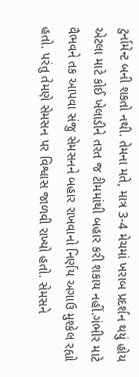ટુર્નામેન્ટ બની શકતો નથી. તેમના મતે, માત્ર 3-4 મેચમાં ખરાબ પ્રદર્શન થયું હોય એટલા માટે કોઈ ખેલાડીને તરત જ ટીમમાંથી બહાર કરી શકાય નહીં.ગંભીર માટે વૈભવને તક આપવા સંજુ સેમસનને બહાર રાખવાનો નિર્ણય અગાઉ મુશ્કેલ રહ્યો હતો. પરંતુ તેમણે સેમસન પર વિશ્વાસ જાળવી રાખ્યો હતો. સેમસને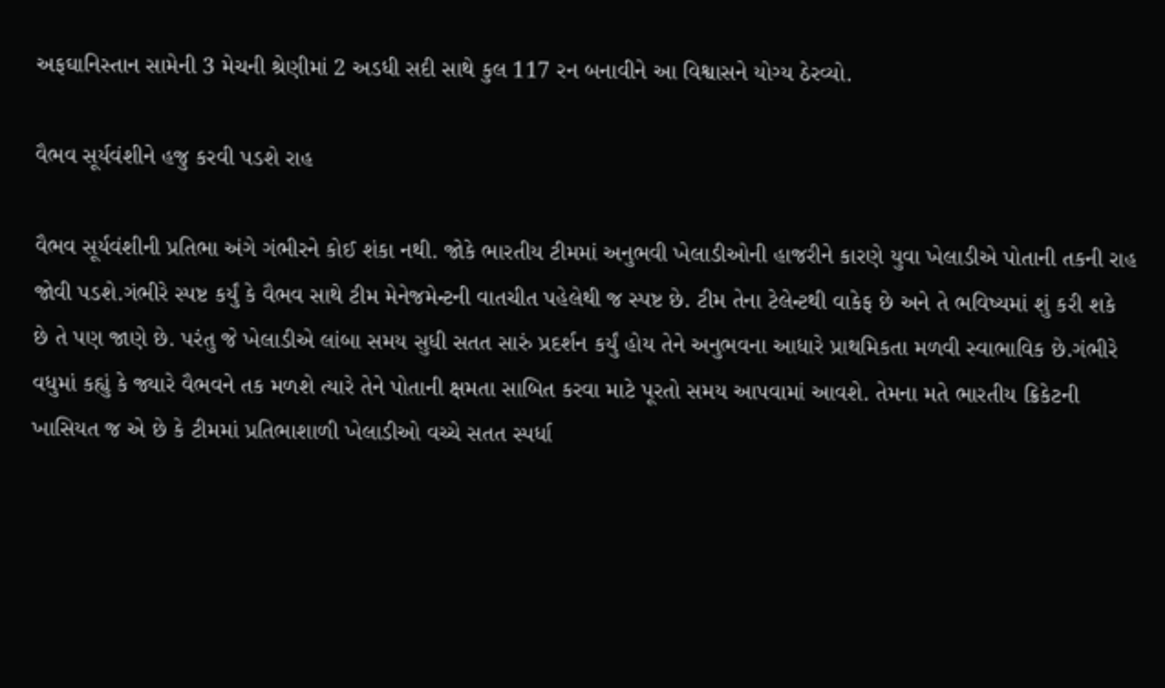અફઘાનિસ્તાન સામેની 3 મેચની શ્રેણીમાં 2 અડધી સદી સાથે કુલ 117 રન બનાવીને આ વિશ્વાસને યોગ્ય ઠેરવ્યો.

વૈભવ સૂર્યવંશીને હજુ કરવી પડશે રાહ

વૈભવ સૂર્યવંશીની પ્રતિભા અંગે ગંભીરને કોઈ શંકા નથી. જોકે ભારતીય ટીમમાં અનુભવી ખેલાડીઓની હાજરીને કારણે યુવા ખેલાડીએ પોતાની તકની રાહ જોવી પડશે.ગંભીરે સ્પષ્ટ કર્યું કે વૈભવ સાથે ટીમ મેનેજમેન્ટની વાતચીત પહેલેથી જ સ્પષ્ટ છે. ટીમ તેના ટેલેન્ટથી વાકેફ છે અને તે ભવિષ્યમાં શું કરી શકે છે તે પણ જાણે છે. પરંતુ જે ખેલાડીએ લાંબા સમય સુધી સતત સારું પ્રદર્શન કર્યું હોય તેને અનુભવના આધારે પ્રાથમિકતા મળવી સ્વાભાવિક છે.ગંભીરે વધુમાં કહ્યું કે જ્યારે વૈભવને તક મળશે ત્યારે તેને પોતાની ક્ષમતા સાબિત કરવા માટે પૂરતો સમય આપવામાં આવશે. તેમના મતે ભારતીય ક્રિકેટની ખાસિયત જ એ છે કે ટીમમાં પ્રતિભાશાળી ખેલાડીઓ વચ્ચે સતત સ્પર્ધા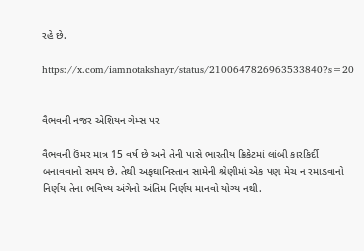રહે છે.

https://x.com/iamnotakshayr/status/2100647826963533840?s=20


વૈભવની નજર એશિયન ગેમ્સ પર

વૈભવની ઉંમર માત્ર 15 વર્ષ છે અને તેની પાસે ભારતીય ક્રિકેટમાં લાંબી કારકિર્દી બનાવવાનો સમય છે. તેથી અફઘાનિસ્તાન સામેની શ્રેણીમાં એક પણ મેચ ન રમાડવાનો નિર્ણય તેના ભવિષ્ય અંગેનો અંતિમ નિર્ણય માનવો યોગ્ય નથી.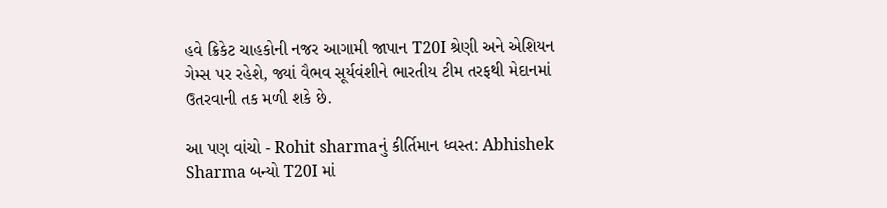હવે ક્રિકેટ ચાહકોની નજર આગામી જાપાન T20I શ્રેણી અને એશિયન ગેમ્સ પર રહેશે, જ્યાં વૈભવ સૂર્યવંશીને ભારતીય ટીમ તરફથી મેદાનમાં ઉતરવાની તક મળી શકે છે.

આ પણ વાંચો - Rohit sharmaનું કીર્તિમાન ધ્વસ્ત: Abhishek Sharma બન્યો T20I માં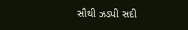સૌથી ઝડપી સદી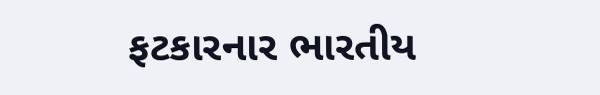ફટકારનાર ભારતીય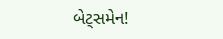બેટ્સમેન!